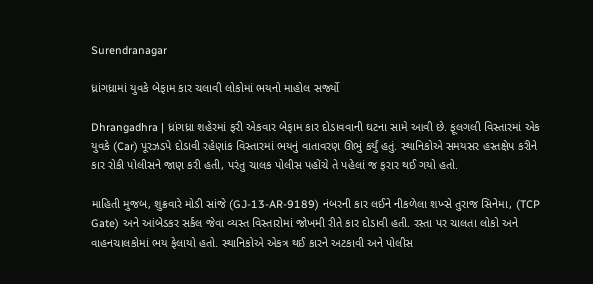Surendranagar

ધ્રાંગધ્રામાં યુવકે બેફામ કાર ચલાવી લોકોમાં ભયનો માહોલ સર્જ્યો

Dhrangadhra | ધ્રાંગધ્રા શહેરમાં ફરી એકવાર બેફામ કાર દોડાવવાની ઘટના સામે આવી છે. ફૂલગલી વિસ્તારમાં એક યુવકે (Car) પૂરઝડપે દોડાવી રહેણાંક વિસ્તારમાં ભયનું વાતાવરણ ઊભું કર્યું હતું. સ્થાનિકોએ સમયસર હસ્તક્ષેપ કરીને કાર રોકી પોલીસને જાણ કરી હતી, પરંતુ ચાલક પોલીસ પહોંચે તે પહેલાં જ ફરાર થઈ ગયો હતો.

માહિતી મુજબ, શુક્રવારે મોડી સાંજે (GJ-13-AR-9189) નંબરની કાર લઈને નીકળેલા શખ્સે તુરાજ સિનેમા, (TCP Gate) અને આંબેડકર સર્કલ જેવા વ્યસ્ત વિસ્તારોમાં જોખમી રીતે કાર દોડાવી હતી. રસ્તા પર ચાલતા લોકો અને વાહનચાલકોમાં ભય ફેલાયો હતો. સ્થાનિકોએ એકત્ર થઈ કારને અટકાવી અને પોલીસ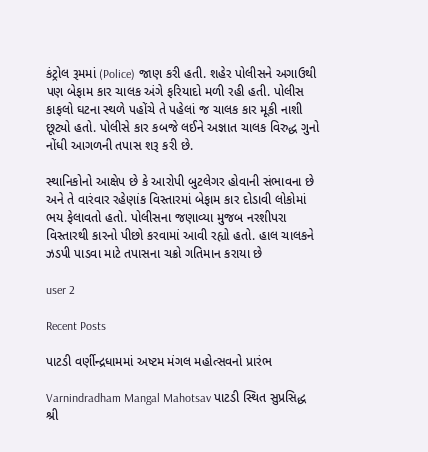કંટ્રોલ રૂમમાં (Police) જાણ કરી હતી. શહેર પોલીસને અગાઉથી પણ બેફામ કાર ચાલક અંગે ફરિયાદો મળી રહી હતી. પોલીસ કાફલો ઘટના સ્થળે પહોંચે તે પહેલાં જ ચાલક કાર મૂકી નાશી છૂટ્યો હતો. પોલીસે કાર કબજે લઈને અજ્ઞાત ચાલક વિરુદ્ધ ગુનો નોંધી આગળની તપાસ શરૂ કરી છે.

સ્થાનિકોનો આક્ષેપ છે કે આરોપી બુટલેગર હોવાની સંભાવના છે અને તે વારંવાર રહેણાંક વિસ્તારમાં બેફામ કાર દોડાવી લોકોમાં ભય ફેલાવતો હતો. પોલીસના જણાવ્યા મુજબ નરશીપરા વિસ્તારથી કારનો પીછો કરવામાં આવી રહ્યો હતો. હાલ ચાલકને ઝડપી પાડવા માટે તપાસના ચક્રો ગતિમાન કરાયા છે

user 2

Recent Posts

પાટડી વર્ણીન્દ્રધામમાં અષ્ટમ મંગલ મહોત્સવનો પ્રારંભ

Varnindradham Mangal Mahotsav પાટડી સ્થિત સુપ્રસિદ્ધ શ્રી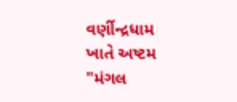વર્ણીન્દ્રધામ ખાતે અષ્ટમ "મંગલ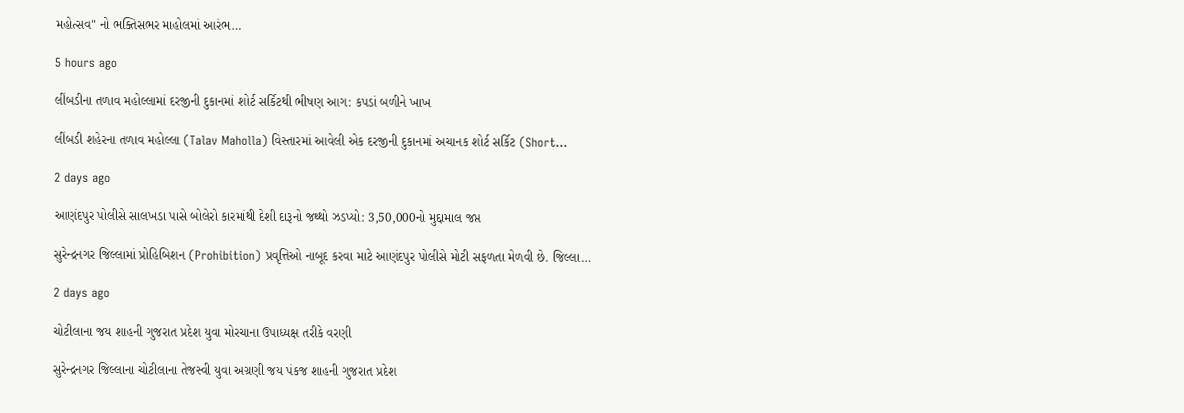મહોત્સવ" નો ભક્તિસભર માહોલમાં આરંભ…

5 hours ago

લીંબડીના તળાવ મહોલ્લામાં દરજીની દુકાનમાં શોર્ટ સર્કિટથી ભીષણ આગ: કપડાં બળીને ખાખ

લીંબડી શહેરના તળાવ મહોલ્લા (Talav Maholla) વિસ્તારમાં આવેલી એક દરજીની દુકાનમાં અચાનક શોર્ટ સર્કિટ (Short…

2 days ago

આણંદપુર પોલીસે સાલખડા પાસે બોલેરો કારમાંથી દેશી દારૂનો જથ્થો ઝડપ્યો: 3,50,000નો મુદ્દામાલ જપ્ત

સુરેન્દ્રનગર જિલ્લામાં પ્રોહિબિશન (Prohibition) પ્રવૃત્તિઓ નાબૂદ કરવા માટે આણંદપુર પોલીસે મોટી સફળતા મેળવી છે. જિલ્લા…

2 days ago

ચોટીલાના જય શાહની ગુજરાત પ્રદેશ યુવા મોરચાના ઉપાધ્યક્ષ તરીકે વરણી

સુરેન્દ્રનગર જિલ્લાના ચોટીલાના તેજસ્વી યુવા અગ્રણી જય પંકજ શાહની ગુજરાત પ્રદેશ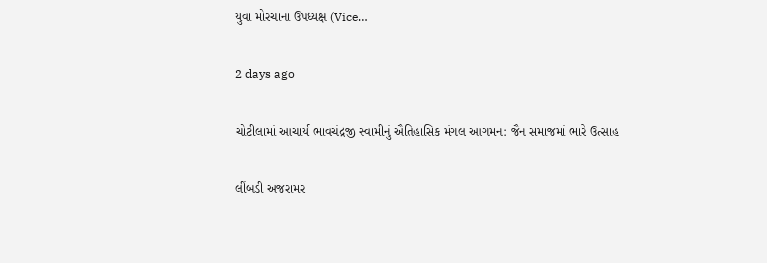યુવા મોરચાના ઉપધ્યક્ષ (Vice…

2 days ago

ચોટીલામાં આચાર્ય ભાવચંદ્રજી સ્વામીનું ઐતિહાસિક મંગલ આગમન: જૈન સમાજમાં ભારે ઉત્સાહ

લીંબડી અજરામર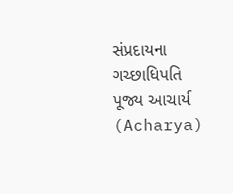સંપ્રદાયના ગચ્છાધિપતિ પૂજ્ય આચાર્ય (Acharya)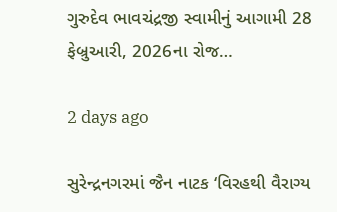ગુરુદેવ ભાવચંદ્રજી સ્વામીનું આગામી 28 ફેબ્રુઆરી, 2026ના રોજ…

2 days ago

સુરેન્દ્રનગરમાં જૈન નાટક ‘વિરહથી વૈરાગ્ય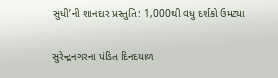સુધી’ની શાનદાર પ્રસ્તુતિ: 1,000થી વધુ દર્શકો ઉમટ્યા

સુરેન્દ્રનગરના પંડિત દિનદયાળ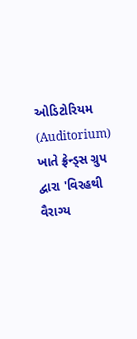ઓડિટોરિયમ (Auditorium) ખાતે ફ્રેન્ડ્સ ગ્રુપ દ્વારા 'વિરહથી વૈરાગ્ય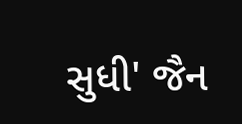સુધી' જૈન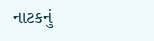નાટકનું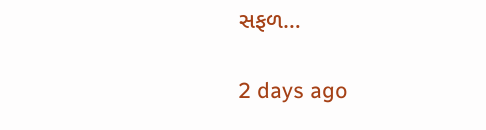સફળ…

2 days ago